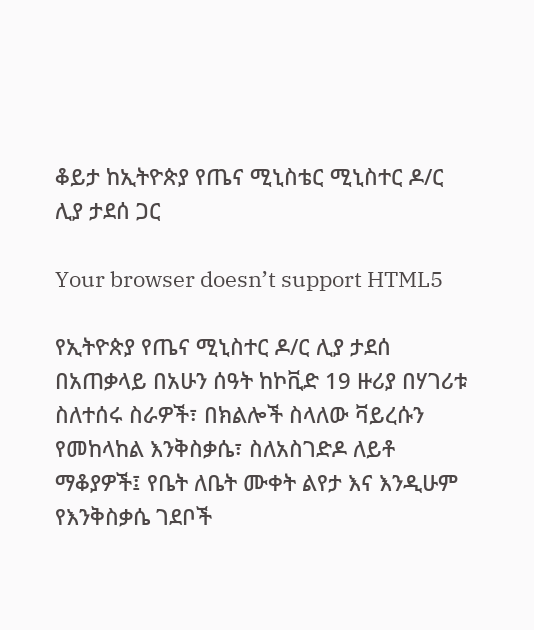ቆይታ ከኢትዮጵያ የጤና ሚኒስቴር ሚኒስተር ዶ/ር ሊያ ታደሰ ጋር

Your browser doesn’t support HTML5

የኢትዮጵያ የጤና ሚኒስተር ዶ/ር ሊያ ታደሰ በአጠቃላይ በአሁን ሰዓት ከኮቪድ 19 ዙሪያ በሃገሪቱ ስለተሰሩ ስራዎች፣ በክልሎች ስላለው ቫይረሱን የመከላከል እንቅስቃሴ፣ ስለአስገድዶ ለይቶ ማቆያዎች፤ የቤት ለቤት ሙቀት ልየታ እና እንዲሁም የእንቅስቃሴ ገደቦች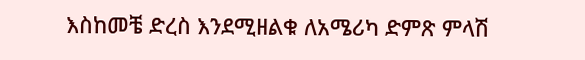እስከመቼ ድረስ እንደሚዘልቁ ለአሜሪካ ድምጽ ምላሽ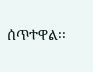ሰጥተዋል፡፡